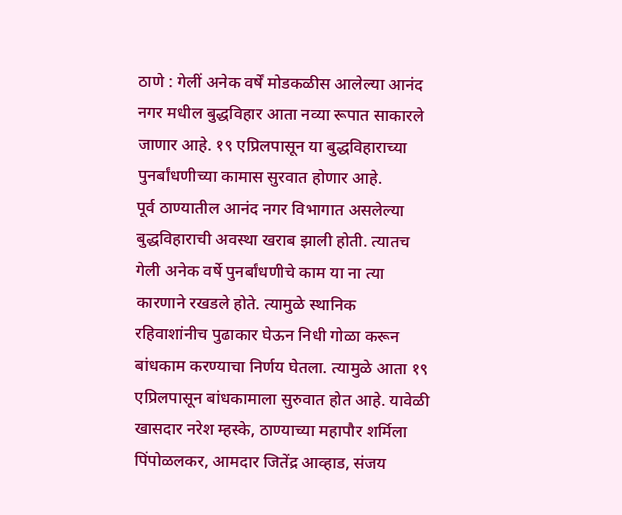ठाणे : गेलीं अनेक वर्षें मोडकळीस आलेल्या आनंद नगर मधील बुद्धविहार आता नव्या रूपात साकारले जाणार आहे. १९ एप्रिलपासून या बुद्धविहाराच्या पुनर्बांधणीच्या कामास सुरवात होणार आहे.
पूर्व ठाण्यातील आनंद नगर विभागात असलेल्या बुद्धविहाराची अवस्था खराब झाली होती. त्यातच गेली अनेक वर्षे पुनर्बांधणीचे काम या ना त्या कारणाने रखडले होते. त्यामुळे स्थानिक रहिवाशांनीच पुढाकार घेऊन निधी गोळा करून बांधकाम करण्याचा निर्णय घेतला. त्यामुळे आता १९ एप्रिलपासून बांधकामाला सुरुवात होत आहे. यावेळी खासदार नरेश म्हस्के, ठाण्याच्या महापौर शर्मिला पिंपोळलकर, आमदार जितेंद्र आव्हाड, संजय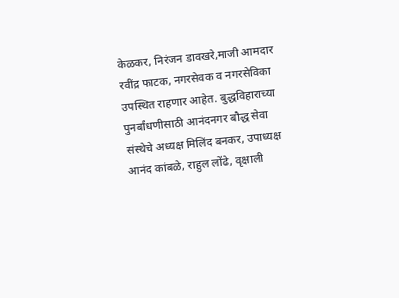केळकर, निरंजन डावखरे,माजी आमदार रवींद्र फाटक, नगरसेवक व नगरसेविका उपस्थित राहणार आहेत. बुद्धविहाराच्या पुनर्बांधणीसाठी आनंदनगर बौद्ध सेवा संस्थेचे अध्यक्ष मिलिंद बनकर, उपाध्यक्ष आनंद कांबळे, राहुल लोंढे, वृक्षाली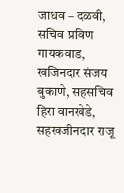जाधव – दळवी, सचिव प्रविण गायकवाड, खजिनदार संजय बुकाणे, सहसचिव हिरा वानखेडे, सहखजीनदार राजू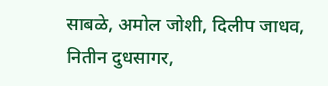साबळे, अमोल जोशी, दिलीप जाधव, नितीन दुधसागर,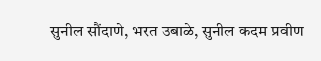सुनील सौंदाणे, भरत उबाळे, सुनील कदम प्रवीण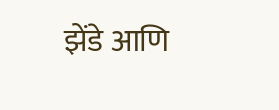झेंडे आणि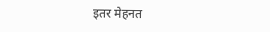इतर मेहनत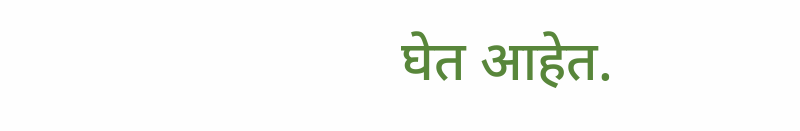घेत आहेत.